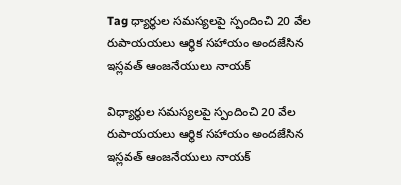Tag ధ్యార్థుల సమస్యలపై స్పందించి 20 వేల రుపాయయలు ఆర్థిక సహాయం అందజేసిన ఇస్లవత్ ఆంజనేయులు నాయక్

విధ్యార్థుల సమస్యలపై స్పందించి 20 వేల రుపాయయలు ఆర్థిక సహాయం అందజేసిన ఇస్లవత్ ఆంజనేయులు నాయక్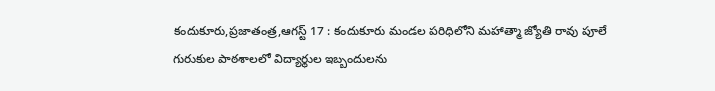కందుకూరు,ప్రజాతంత్ర,ఆగస్ట్ 17 : కందుకూరు మండల పరిధిలోని మహాత్మా జ్యోతి రావు పూలే గురుకుల పాఠశాలలో విద్యార్థుల ఇబ్బందులను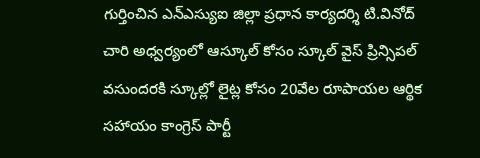గుర్తించిన ఎన్ఎస్యుఐ జిల్లా ప్రధాన కార్యదర్శి టి.వినోద్ చారి అధ్వర్యంలో ఆస్కూల్ కోసం స్కూల్ వైస్ ప్రిన్సిపల్ వసుందరకి స్కూల్లో లైట్ల కోసం 20వేల రూపాయల ఆర్థిక సహాయం కాంగ్రెస్ పార్టీ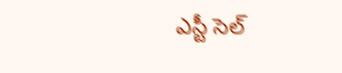ఎస్టీ సెల్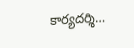కార్యదర్శి…